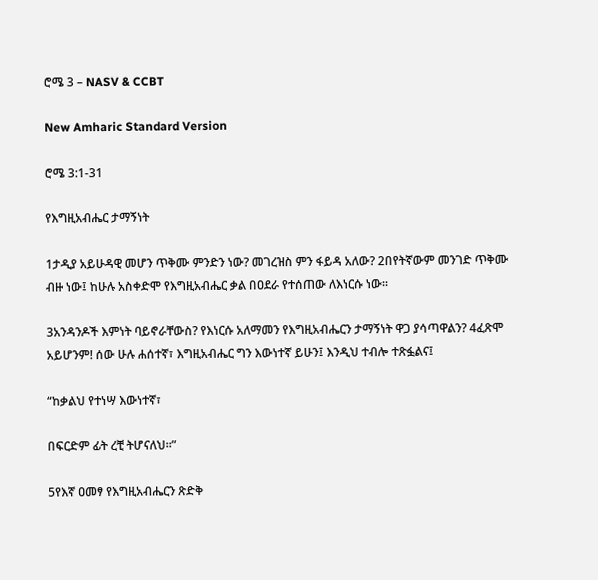ሮሜ 3 – NASV & CCBT

New Amharic Standard Version

ሮሜ 3:1-31

የእግዚአብሔር ታማኝነት

1ታዲያ አይሁዳዊ መሆን ጥቅሙ ምንድን ነው? መገረዝስ ምን ፋይዳ አለው? 2በየትኛውም መንገድ ጥቅሙ ብዙ ነው፤ ከሁሉ አስቀድሞ የእግዚአብሔር ቃል በዐደራ የተሰጠው ለእነርሱ ነው።

3አንዳንዶች እምነት ባይኖራቸውስ? የእነርሱ አለማመን የእግዚአብሔርን ታማኝነት ዋጋ ያሳጣዋልን? 4ፈጽሞ አይሆንም! ሰው ሁሉ ሐሰተኛ፣ እግዚአብሔር ግን እውነተኛ ይሁን፤ እንዲህ ተብሎ ተጽፏልና፤

“ከቃልህ የተነሣ እውነተኛ፣

በፍርድም ፊት ረቺ ትሆናለህ።”

5የእኛ ዐመፃ የእግዚአብሔርን ጽድቅ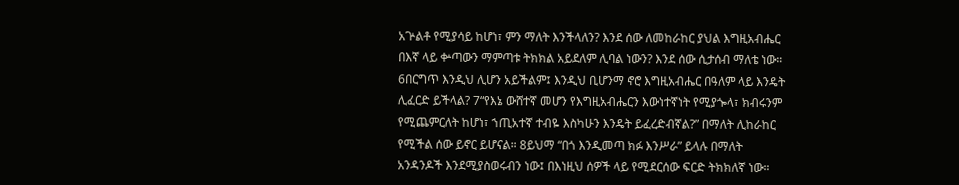አጕልቶ የሚያሳይ ከሆነ፣ ምን ማለት እንችላለን? እንደ ሰው ለመከራከር ያህል እግዚአብሔር በእኛ ላይ ቍጣውን ማምጣቱ ትክክል አይደለም ሊባል ነውን? እንደ ሰው ሲታሰብ ማለቴ ነው። 6በርግጥ እንዲህ ሊሆን አይችልም፤ እንዲህ ቢሆንማ ኖሮ እግዚአብሔር በዓለም ላይ እንዴት ሊፈርድ ይችላል? 7“የእኔ ውሸተኛ መሆን የእግዚአብሔርን እውነተኛነት የሚያጐላ፣ ክብሩንም የሚጨምርለት ከሆነ፣ ኀጢአተኛ ተብዬ እስካሁን እንዴት ይፈረድብኛል?” በማለት ሊከራከር የሚችል ሰው ይኖር ይሆናል። 8ይህማ “በጎ እንዲመጣ ክፉ እንሥራ” ይላሉ በማለት አንዳንዶች እንደሚያስወሩብን ነው፤ በእነዚህ ሰዎች ላይ የሚደርሰው ፍርድ ትክክለኛ ነው።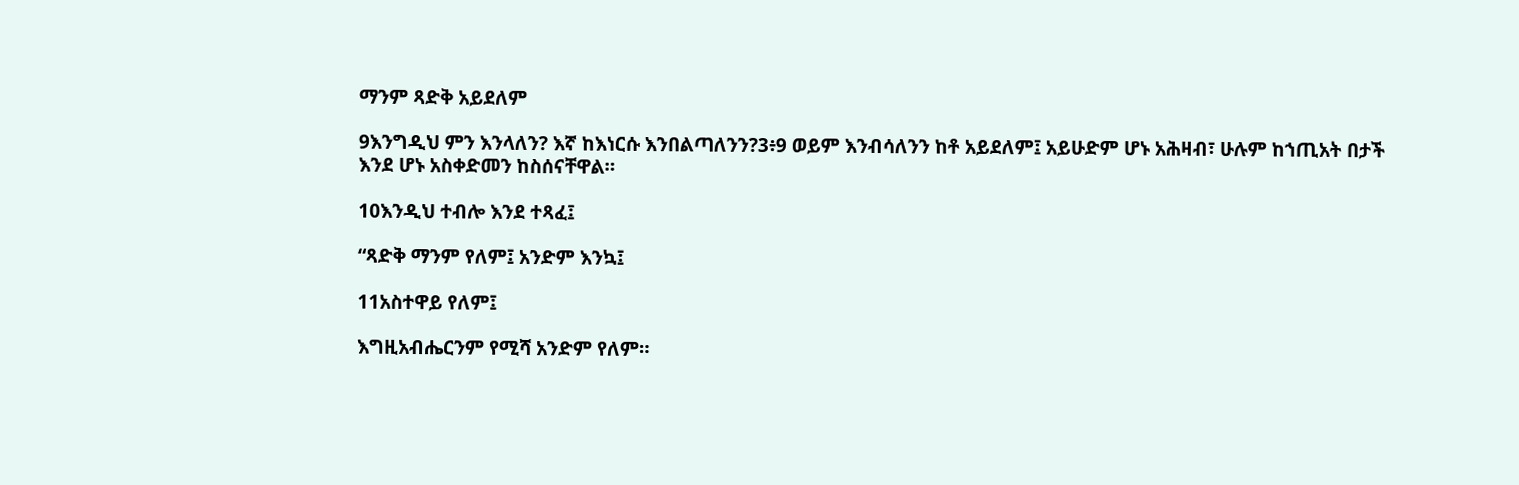ማንም ጻድቅ አይደለም

9እንግዲህ ምን እንላለን? እኛ ከእነርሱ እንበልጣለንን?3፥9 ወይም እንብሳለንን ከቶ አይደለም፤ አይሁድም ሆኑ አሕዛብ፣ ሁሉም ከኀጢአት በታች እንደ ሆኑ አስቀድመን ከስሰናቸዋል።

10እንዲህ ተብሎ እንደ ተጻፈ፤

“ጻድቅ ማንም የለም፤ አንድም እንኳ፤

11አስተዋይ የለም፤

እግዚአብሔርንም የሚሻ አንድም የለም።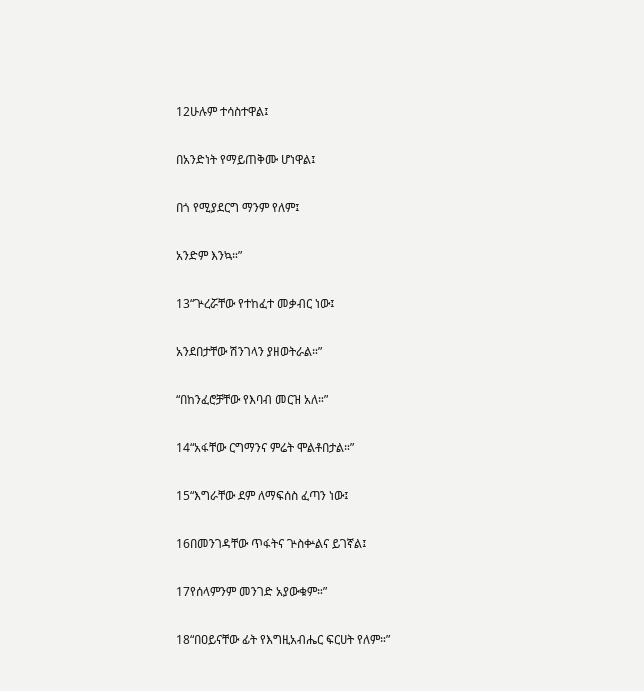12ሁሉም ተሳስተዋል፤

በአንድነት የማይጠቅሙ ሆነዋል፤

በጎ የሚያደርግ ማንም የለም፤

አንድም እንኳ።”

13“ጕረሯቸው የተከፈተ መቃብር ነው፤

አንደበታቸው ሽንገላን ያዘወትራል።”

“በከንፈሮቻቸው የእባብ መርዝ አለ።”

14“አፋቸው ርግማንና ምሬት ሞልቶበታል።”

15“እግራቸው ደም ለማፍሰስ ፈጣን ነው፤

16በመንገዳቸው ጥፋትና ጕስቍልና ይገኛል፤

17የሰላምንም መንገድ አያውቁም።”

18“በዐይናቸው ፊት የእግዚአብሔር ፍርሀት የለም።”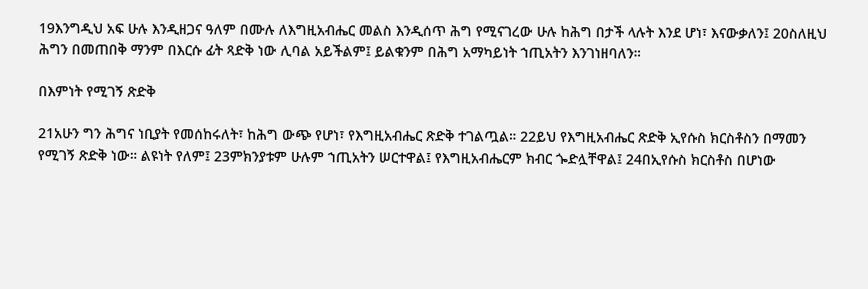19እንግዲህ አፍ ሁሉ እንዲዘጋና ዓለም በሙሉ ለእግዚአብሔር መልስ እንዲሰጥ ሕግ የሚናገረው ሁሉ ከሕግ በታች ላሉት እንደ ሆነ፣ እናውቃለን፤ 20ስለዚህ ሕግን በመጠበቅ ማንም በእርሱ ፊት ጻድቅ ነው ሊባል አይችልም፤ ይልቁንም በሕግ አማካይነት ኀጢአትን እንገነዘባለን።

በእምነት የሚገኝ ጽድቅ

21አሁን ግን ሕግና ነቢያት የመሰከሩለት፣ ከሕግ ውጭ የሆነ፣ የእግዚአብሔር ጽድቅ ተገልጧል። 22ይህ የእግዚአብሔር ጽድቅ ኢየሱስ ክርስቶስን በማመን የሚገኝ ጽድቅ ነው። ልዩነት የለም፤ 23ምክንያቱም ሁሉም ኀጢአትን ሠርተዋል፤ የእግዚአብሔርም ክብር ጐድሏቸዋል፤ 24በኢየሱስ ክርስቶስ በሆነው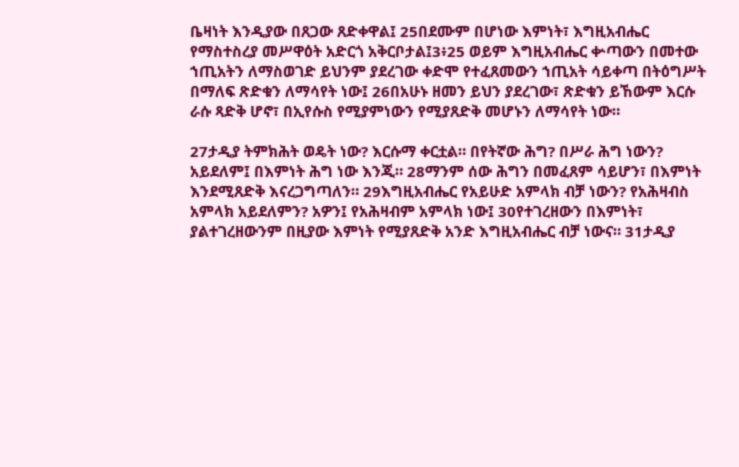ቤዛነት እንዲያው በጸጋው ጸድቀዋል፤ 25በደሙም በሆነው እምነት፣ እግዚአብሔር የማስተስረያ መሥዋዕት አድርጎ አቅርቦታል፤3፥25 ወይም እግዚአብሔር ቍጣውን በመተው ኀጢአትን ለማስወገድ ይህንም ያደረገው ቀድሞ የተፈጸመውን ኀጢአት ሳይቀጣ በትዕግሥት በማለፍ ጽድቁን ለማሳየት ነው፤ 26በአሁኑ ዘመን ይህን ያደረገው፣ ጽድቁን ይኸውም እርሱ ራሱ ጻድቅ ሆኖ፣ በኢየሱስ የሚያምነውን የሚያጸድቅ መሆኑን ለማሳየት ነው።

27ታዲያ ትምክሕት ወዴት ነው? እርሱማ ቀርቷል። በየትኛው ሕግ? በሥራ ሕግ ነውን? አይደለም፤ በእምነት ሕግ ነው እንጂ። 28ማንም ሰው ሕግን በመፈጸም ሳይሆን፣ በእምነት እንደሚጸድቅ እናረጋግጣለን። 29እግዚአብሔር የአይሁድ አምላክ ብቻ ነውን? የአሕዛብስ አምላክ አይደለምን? አዎን፤ የአሕዛብም አምላክ ነው፤ 30የተገረዘውን በእምነት፣ ያልተገረዘውንም በዚያው እምነት የሚያጸድቅ አንድ እግዚአብሔር ብቻ ነውና። 31ታዲያ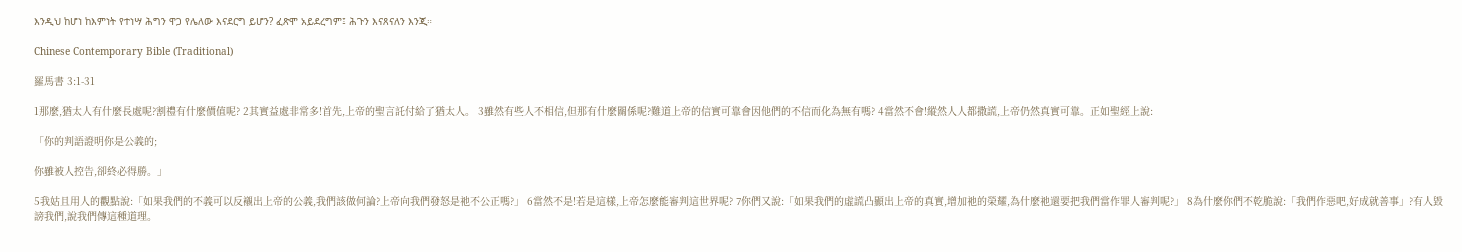እንዲህ ከሆነ ከእምነት የተነሣ ሕግን ዋጋ የሌለው እናደርግ ይሆን? ፈጽሞ አይደረግም፤ ሕጉን እናጸናለን እንጂ።

Chinese Contemporary Bible (Traditional)

羅馬書 3:1-31

1那麼,猶太人有什麼長處呢?割禮有什麼價值呢? 2其實益處非常多!首先,上帝的聖言託付給了猶太人。 3雖然有些人不相信,但那有什麼關係呢?難道上帝的信實可靠會因他們的不信而化為無有嗎? 4當然不會!縱然人人都撒謊,上帝仍然真實可靠。正如聖經上說:

「你的判語證明你是公義的;

你雖被人控告,卻終必得勝。」

5我姑且用人的觀點說:「如果我們的不義可以反襯出上帝的公義,我們該做何論?上帝向我們發怒是祂不公正嗎?」 6當然不是!若是這樣,上帝怎麼能審判這世界呢? 7你們又說:「如果我們的虛謊凸顯出上帝的真實,增加祂的榮耀,為什麼祂還要把我們當作罪人審判呢?」 8為什麼你們不乾脆說:「我們作惡吧,好成就善事」?有人毀謗我們,說我們傳這種道理。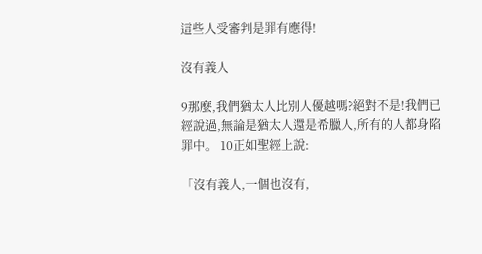這些人受審判是罪有應得!

沒有義人

9那麼,我們猶太人比別人優越嗎?絕對不是!我們已經說過,無論是猶太人還是希臘人,所有的人都身陷罪中。 10正如聖經上說:

「沒有義人,一個也沒有,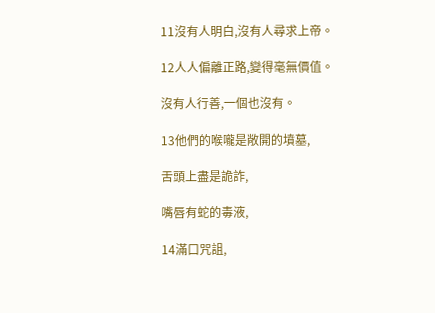11沒有人明白,沒有人尋求上帝。

12人人偏離正路,變得毫無價值。

沒有人行善,一個也沒有。

13他們的喉嚨是敞開的墳墓,

舌頭上盡是詭詐,

嘴唇有蛇的毒液,

14滿口咒詛,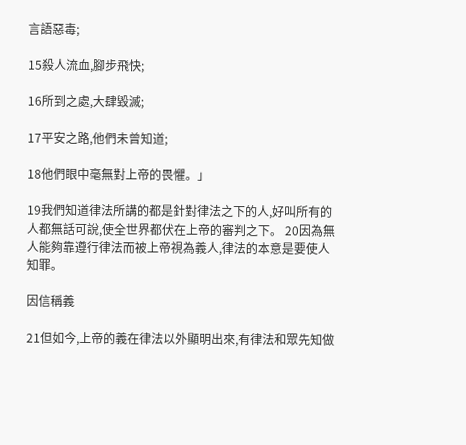言語惡毒;

15殺人流血,腳步飛快;

16所到之處,大肆毀滅;

17平安之路,他們未曾知道;

18他們眼中毫無對上帝的畏懼。」

19我們知道律法所講的都是針對律法之下的人,好叫所有的人都無話可說,使全世界都伏在上帝的審判之下。 20因為無人能夠靠遵行律法而被上帝視為義人,律法的本意是要使人知罪。

因信稱義

21但如今,上帝的義在律法以外顯明出來,有律法和眾先知做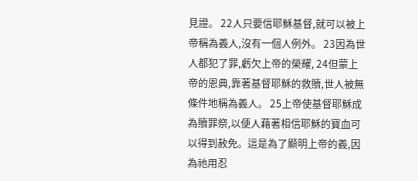見證。 22人只要信耶穌基督,就可以被上帝稱為義人,沒有一個人例外。 23因為世人都犯了罪,虧欠上帝的榮耀, 24但蒙上帝的恩典,靠著基督耶穌的救贖,世人被無條件地稱為義人。 25上帝使基督耶穌成為贖罪祭,以便人藉著相信耶穌的寶血可以得到赦免。這是為了顯明上帝的義,因為祂用忍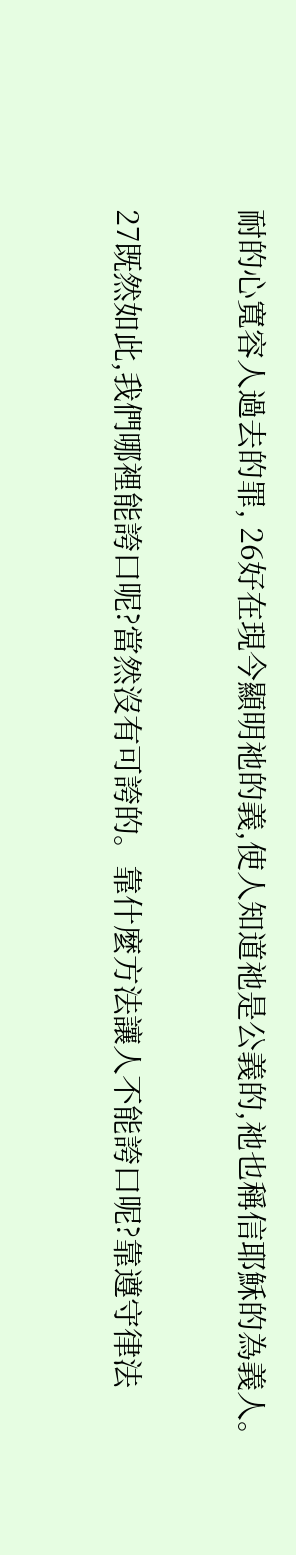耐的心寬容人過去的罪, 26好在現今顯明祂的義,使人知道祂是公義的,祂也稱信耶穌的為義人。

27既然如此,我們哪裡能誇口呢?當然沒有可誇的。靠什麼方法讓人不能誇口呢?靠遵守律法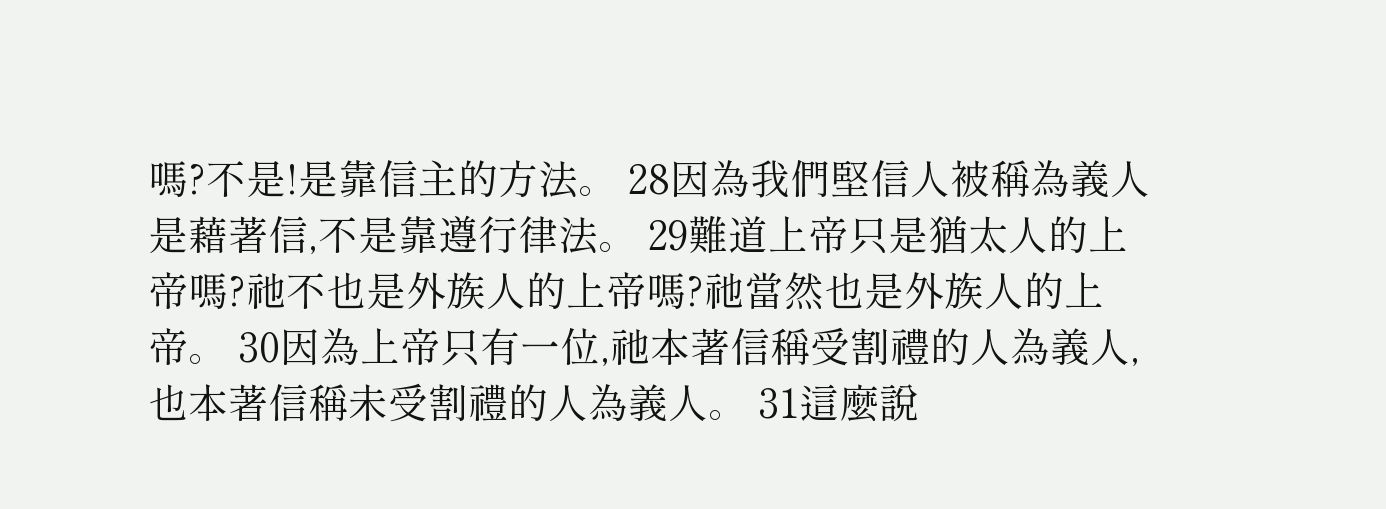嗎?不是!是靠信主的方法。 28因為我們堅信人被稱為義人是藉著信,不是靠遵行律法。 29難道上帝只是猶太人的上帝嗎?祂不也是外族人的上帝嗎?祂當然也是外族人的上帝。 30因為上帝只有一位,祂本著信稱受割禮的人為義人,也本著信稱未受割禮的人為義人。 31這麼說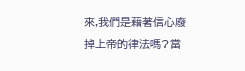來,我們是藉著信心廢掉上帝的律法嗎?當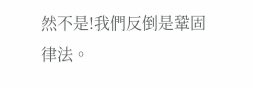然不是!我們反倒是鞏固律法。